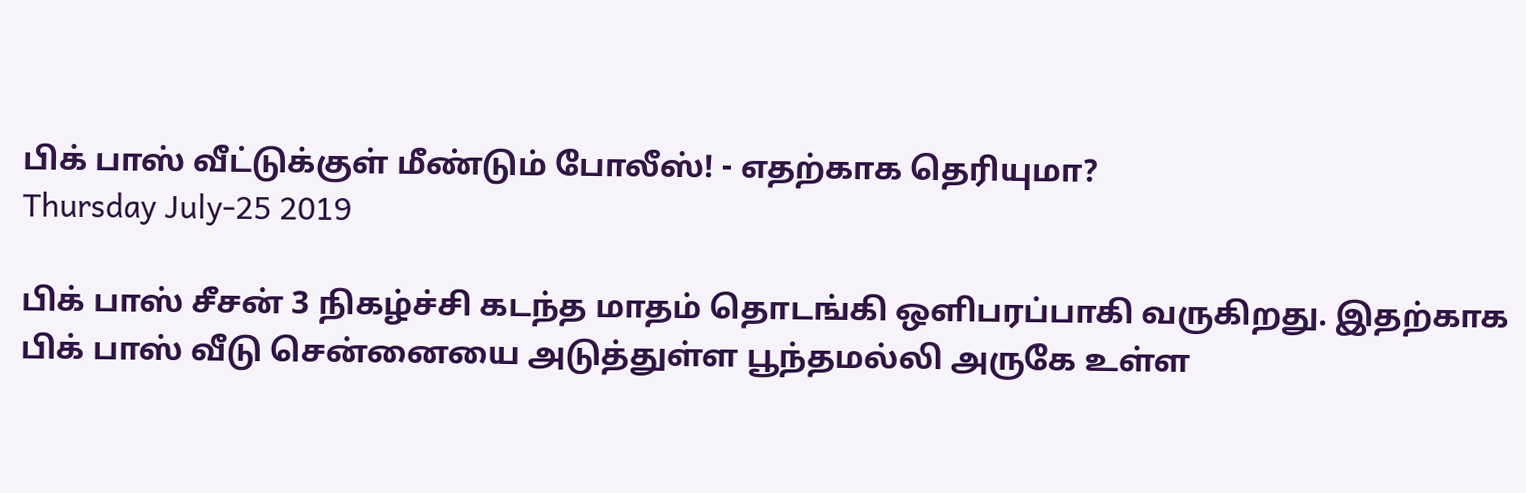பிக் பாஸ் வீட்டுக்குள் மீண்டும் போலீஸ்! - எதற்காக தெரியுமா?
Thursday July-25 2019

பிக் பாஸ் சீசன் 3 நிகழ்ச்சி கடந்த மாதம் தொடங்கி ஒளிபரப்பாகி வருகிறது. இதற்காக பிக் பாஸ் வீடு சென்னையை அடுத்துள்ள பூந்தமல்லி அருகே உள்ள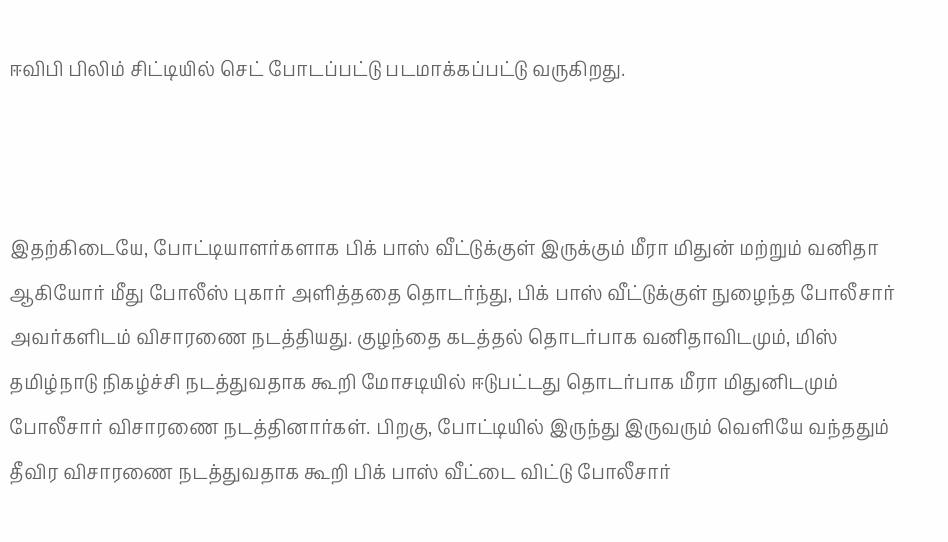ஈவிபி பிலிம் சிட்டியில் செட் போடப்பட்டு படமாக்கப்பட்டு வருகிறது.



இதற்கிடையே, போட்டியாளர்களாக பிக் பாஸ் வீட்டுக்குள் இருக்கும் மீரா மிதுன் மற்றும் வனிதா ஆகியோர் மீது போலீஸ் புகார் அளித்ததை தொடர்ந்து, பிக் பாஸ் வீட்டுக்குள் நுழைந்த போலீசார் அவர்களிடம் விசாரணை நடத்தியது. குழந்தை கடத்தல் தொடர்பாக வனிதாவிடமும், மிஸ் தமிழ்நாடு நிகழ்ச்சி நடத்துவதாக கூறி மோசடியில் ஈடுபட்டது தொடர்பாக மீரா மிதுனிடமும் போலீசார் விசாரணை நடத்தினார்கள். பிறகு, போட்டியில் இருந்து இருவரும் வெளியே வந்ததும் தீவிர விசாரணை நடத்துவதாக கூறி பிக் பாஸ் வீட்டை விட்டு போலீசார்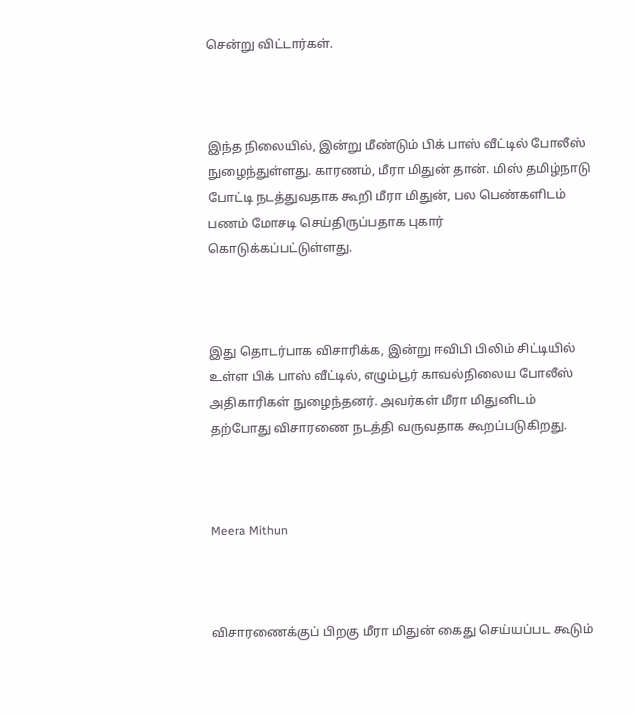சென்று விட்டார்கள்.



இந்த நிலையில், இன்று மீண்டும் பிக் பாஸ் வீட்டில் போலீஸ் நுழைந்துள்ளது. காரணம், மீரா மிதுன் தான். மிஸ் தமிழ்நாடு போட்டி நடத்துவதாக கூறி மீரா மிதுன், பல பெண்களிடம் பணம் மோசடி செய்திருப்பதாக புகார் கொடுக்கப்பட்டுள்ளது.



இது தொடர்பாக விசாரிக்க, இன்று ஈவிபி பிலிம் சிட்டியில் உள்ள பிக் பாஸ் வீட்டில், எழும்பூர் காவல்நிலைய போலீஸ் அதிகாரிகள் நுழைந்தனர். அவர்கள் மீரா மிதுனிடம் தற்போது விசாரணை நடத்தி வருவதாக கூறப்படுகிறது.



Meera Mithun



விசாரணைக்குப் பிறகு மீரா மிதுன் கைது செய்யப்பட கூடும்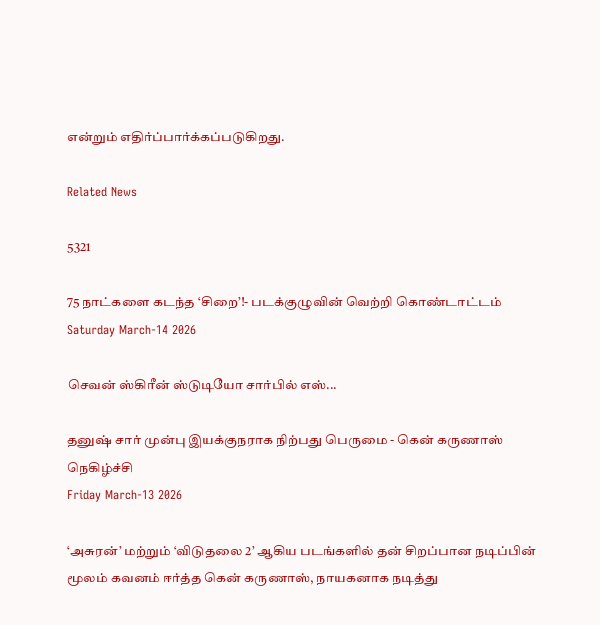என்றும் எதிர்ப்பார்க்கப்படுகிறது.

Related News

5321

75 நாட்களை கடந்த ‘சிறை’!- படக்குழுவின் வெற்றி கொண்டாட்டம்
Saturday March-14 2026

செவன் ஸ்கிரீன் ஸ்டுடியோ சார்பில் எஸ்...

தனுஷ் சார் முன்பு இயக்குநராக நிற்பது பெருமை - கென் கருணாஸ் நெகிழ்ச்சி
Friday March-13 2026

‘அசுரன்’ மற்றும் ‘விடுதலை 2’ ஆகிய படங்களில் தன் சிறப்பான நடிப்பின் மூலம் கவனம் ஈர்த்த கென் கருணாஸ், நாயகனாக நடித்து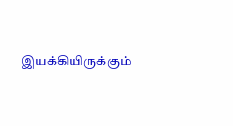இயக்கியிருக்கும்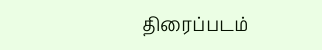திரைப்படம்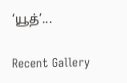‘யூத்’...

Recent Gallery